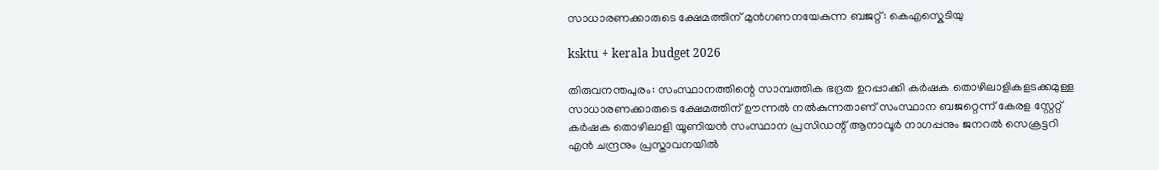സാധാരണക്കാരുടെ ക്ഷേമത്തിന് മുൻഗണനയേകുന്ന ബജറ്റ്: കെഎസ്കെടിയു

ksktu + kerala budget 2026

തിരുവനന്തപുരം: സംസ്ഥാനത്തിന്റെ സാമ്പത്തിക ഭദ്രത ഉറപ്പാക്കി കർഷക തൊഴിലാളികളടക്കമുള്ള സാധാരണക്കാരുടെ ക്ഷേമത്തിന് ഊന്നൽ നൽകുന്നതാണ് സംസ്ഥാന ബജറ്റെന്ന് കേരള സ്റ്റേറ്റ് കർഷക തൊഴിലാളി യൂണിയൻ സംസ്ഥാന പ്രസിഡന്റ് ആനാവൂർ നാഗപ്പനും ജനറൽ സെക്രട്ടറി എൻ ചന്ദ്രനും പ്രസ്താവനയിൽ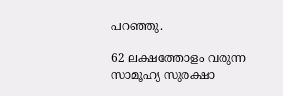പറഞ്ഞു.

62 ലക്ഷത്തോളം വരുന്ന സാമൂഹ്യ സുരക്ഷാ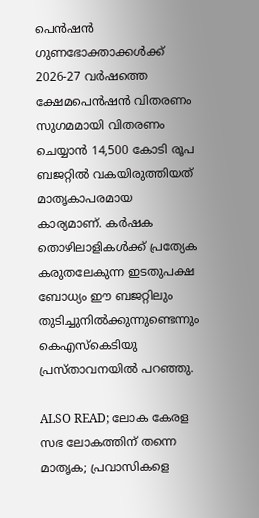പെൻഷൻ ഗുണഭോക്താക്കൾക്ക് 2026-27 വർഷത്തെ ക്ഷേമപെൻഷൻ വിതരണം സുഗമമായി വിതരണം ചെയ്യാൻ 14,500 കോടി രൂപ ബജറ്റിൽ വകയിരുത്തിയത് മാതൃകാപരമായ കാര്യമാണ്. കർഷക തൊഴിലാളികൾക്ക് പ്രത്യേക കരുതലേകുന്ന ഇടതുപക്ഷ ബോധ്യം ഈ ബജറ്റിലും തുടിച്ചുനിൽക്കുന്നുണ്ടെന്നും കെഎസ്കെടിയു പ്രസ്താവനയിൽ പറഞ്ഞു.

ALSO READ; ലോക കേരള സഭ ലോകത്തിന് തന്നെ മാതൃക; പ്രവാസികളെ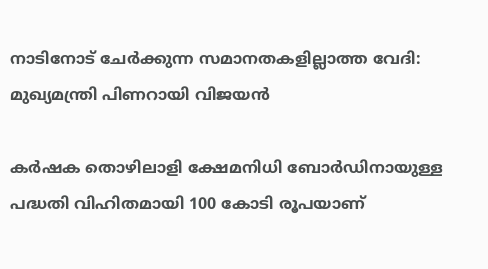നാടിനോട് ചേർക്കുന്ന സമാനതകളില്ലാത്ത വേദി: മുഖ്യമന്ത്രി പിണറായി വിജയൻ

കർഷക തൊഴിലാളി ക്ഷേമനിധി ബോർഡിനായുള്ള പദ്ധതി വിഹിതമായി 100 കോടി രൂപയാണ്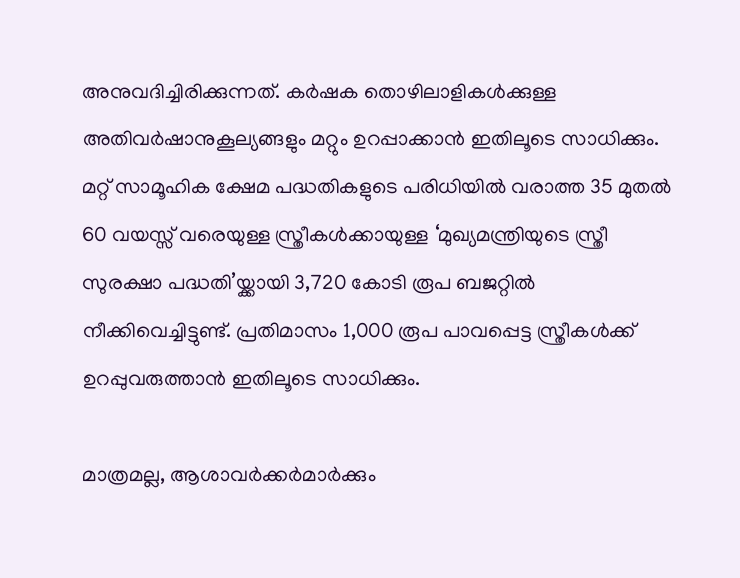അനുവദിച്ചിരിക്കുന്നത്. കർഷക തൊഴിലാളികൾക്കുള്ള അതിവർഷാനുകൂല്യങ്ങളും മറ്റും ഉറപ്പാക്കാൻ ഇതിലൂടെ സാധിക്കും. മറ്റ് സാമൂഹിക ക്ഷേമ പദ്ധതികളുടെ പരിധിയിൽ വരാത്ത 35 മുതൽ 60 വയസ്സ് വരെയുള്ള സ്ത്രീകൾക്കായുള്ള ‘മുഖ്യമന്ത്രിയുടെ സ്ത്രീ സുരക്ഷാ പദ്ധതി’യ്ക്കായി 3,720 കോടി രൂപ ബജറ്റിൽ നീക്കിവെച്ചിട്ടുണ്ട്. പ്രതിമാസം 1,000 രൂപ പാവപ്പെട്ട സ്ത്രീകൾക്ക് ഉറപ്പുവരുത്താൻ ഇതിലൂടെ സാധിക്കും.

മാത്രമല്ല, ആശാവർക്കർമാർക്കും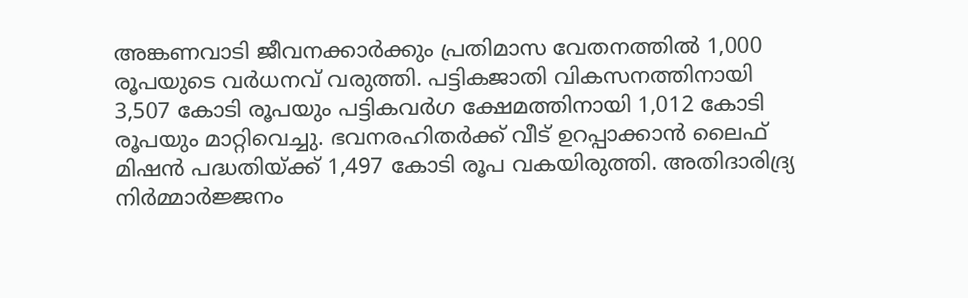അങ്കണവാടി ജീവനക്കാർക്കും പ്രതിമാസ വേതനത്തിൽ 1,000 രൂപയുടെ വർധനവ് വരുത്തി. പട്ടികജാതി വികസനത്തിനായി 3,507 കോടി രൂപയും പട്ടികവർഗ ക്ഷേമത്തിനായി 1,012 കോടി രൂപയും മാറ്റിവെച്ചു. ഭവനരഹിതർക്ക് വീട് ഉറപ്പാക്കാൻ ലൈഫ് മിഷൻ പദ്ധതിയ്ക്ക് 1,497 കോടി രൂപ വകയിരുത്തി. അതിദാരിദ്ര്യ നിർമ്മാർജ്ജനം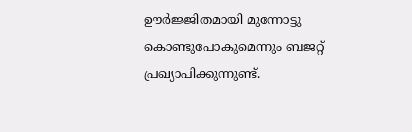ഊർജ്ജിതമായി മുന്നോട്ടു കൊണ്ടുപോകുമെന്നും ബജറ്റ് പ്രഖ്യാപിക്കുന്നുണ്ട്.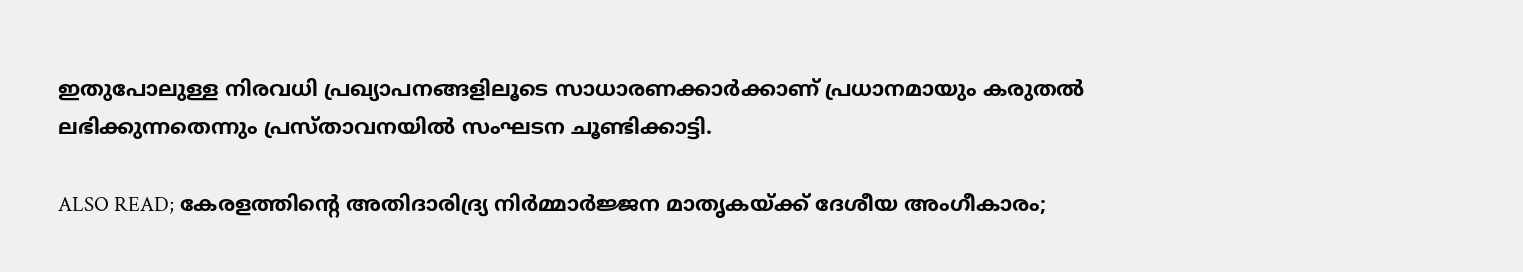ഇതുപോലുള്ള നിരവധി പ്രഖ്യാപനങ്ങളിലൂടെ സാധാരണക്കാർക്കാണ് പ്രധാനമായും കരുതൽ ലഭിക്കുന്നതെന്നും പ്രസ്താവനയിൽ സംഘടന ചൂണ്ടിക്കാട്ടി.

ALSO READ; കേരളത്തിന്റെ അതിദാരിദ്ര്യ നിർമ്മാർജ്ജന മാതൃകയ്ക്ക് ദേശീയ അംഗീകാരം;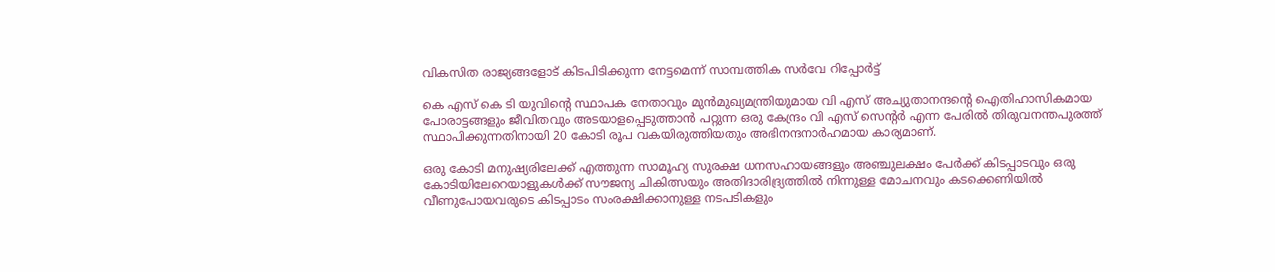വികസിത രാജ്യങ്ങളോട് കിടപിടിക്കുന്ന നേട്ടമെന്ന് സാമ്പത്തിക സർവേ റിപ്പോർട്ട്

കെ എസ് കെ ടി യുവിന്റെ സ്ഥാപക നേതാവും മുൻമുഖ്യമന്ത്രിയുമായ വി എസ് അച്യുതാനന്ദന്റെ ഐതിഹാസികമായ പോരാട്ടങ്ങളും ജീവിതവും അടയാളപ്പെടുത്താൻ പറ്റുന്ന ഒരു കേന്ദ്രം വി എസ് സെന്റർ എന്ന പേരിൽ തിരുവനന്തപുരത്ത് സ്ഥാപിക്കുന്നതിനായി 20 കോടി രൂപ വകയിരുത്തിയതും അഭിനന്ദനാർഹമായ കാര്യമാണ്.

ഒരു കോടി മനുഷ്യരിലേക്ക് എത്തുന്ന സാമൂഹ്യ സുരക്ഷ ധനസഹായങ്ങളും അഞ്ചുലക്ഷം പേർക്ക് കിടപ്പാടവും ഒരു കോടിയിലേറെയാളുകൾക്ക് സൗജന്യ ചികിത്സയും അതിദാരിദ്ര്യത്തിൽ നിന്നുള്ള മോചനവും കടക്കെണിയിൽ വീണുപോയവരുടെ കിടപ്പാടം സംരക്ഷിക്കാനുള്ള നടപടികളും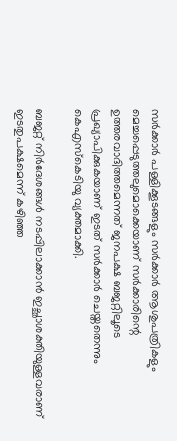സർക്കാർ പള്ളിക്കൂടങ്ങളും സർക്കാർ ആശുപത്രികളും മെച്ചപ്പെടുത്തലുമൊക്കെയാണ് സർക്കാരിന്റെ ഉത്തരവാദിത്തമെന്നത് ജനപക്ഷ ബജറ്റിലൂടെ പ്രഖ്യാപിക്കുകയാണ് ഇടത് സർക്കാർ ചെയ്തതെന്നും കെഎസ്കെടിയു വ്യക്തമാക്കി.

ബജറ്റ് നിർദേശങ്ങൾ നടപ്പിലാക്കാൻ ഇച്ഛാശക്തിയുള്ളവരാണ് ഇടതുപക്ഷമെന്ന് കഴിഞ്ഞ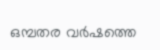ഒമ്പതര വർഷത്തെ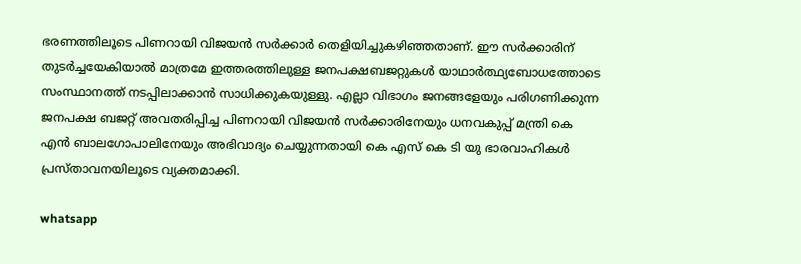ഭരണത്തിലൂടെ പിണറായി വിജയൻ സർക്കാർ തെളിയിച്ചുകഴിഞ്ഞതാണ്. ഈ സർക്കാരിന് തുടർച്ചയേകിയാൽ മാത്രമേ ഇത്തരത്തിലുള്ള ജനപക്ഷബജറ്റുകൾ യാഥാർത്ഥ്യബോധത്തോടെ സംസ്ഥാനത്ത് നടപ്പിലാക്കാൻ സാധിക്കുകയുള്ളു. എല്ലാ വിഭാഗം ജനങ്ങളേയും പരിഗണിക്കുന്ന ജനപക്ഷ ബജറ്റ് അവതരിപ്പിച്ച പിണറായി വിജയൻ സർക്കാരിനേയും ധനവകുപ്പ് മന്ത്രി കെ എൻ ബാലഗോപാലിനേയും അഭിവാദ്യം ചെയ്യുന്നതായി കെ എസ് കെ ടി യു ഭാരവാഹികൾ പ്രസ്താവനയിലൂടെ വ്യക്തമാക്കി.

whatsapp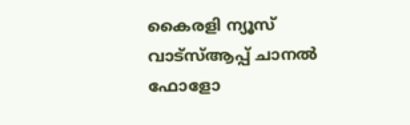കൈരളി ന്യൂസ് വാട്‌സ്ആപ്പ് ചാനല്‍ ഫോളോ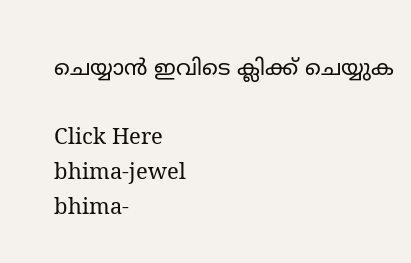ചെയ്യാന്‍ ഇവിടെ ക്ലിക്ക് ചെയ്യുക

Click Here
bhima-jewel
bhima-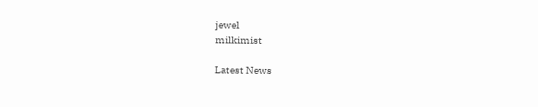jewel
milkimist

Latest News